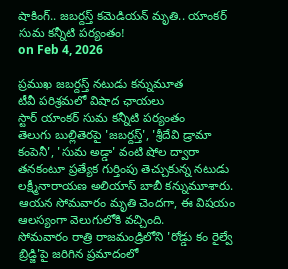షాకింగ్.. జబర్దస్త్ కమెడియన్ మృతి.. యాంకర్ సుమ కన్నీటి పర్యంతం!
on Feb 4, 2026

ప్రముఖ జబర్దస్త్ నటుడు కన్నుమూత
టీవీ పరిశ్రమలో విషాద ఛాయలు
స్టార్ యాంకర్ సుమ కన్నీటి పర్యంతం
తెలుగు బుల్లితెరపై 'జబర్దస్త్', 'శ్రీదేవి డ్రామా కంపెనీ', 'సుమ అడ్డా' వంటి షోల ద్వారా తనకంటూ ప్రత్యేక గుర్తింపు తెచ్చుకున్న నటుడు లక్ష్మీనారాయణ అలియాస్ బాబీ కన్నుమూశారు. ఆయన సోమవారం మృతి చెందగా, ఈ విషయం ఆలస్యంగా వెలుగులోకి వచ్చింది.
సోమవారం రాత్రి రాజమండ్రిలోని 'రోడ్డు కం రైల్వే బ్రిడ్జి'పై జరిగిన ప్రమాదంలో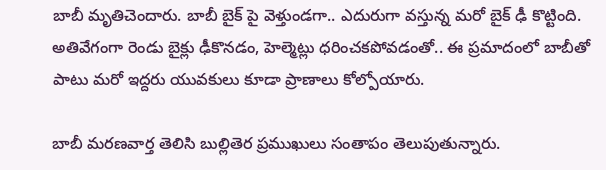బాబీ మృతిచెందారు. బాబీ బైక్ పై వెళ్తుండగా.. ఎదురుగా వస్తున్న మరో బైక్ ఢీ కొట్టింది. అతివేగంగా రెండు బైక్లు ఢీకొనడం, హెల్మెట్లు ధరించకపోవడంతో.. ఈ ప్రమాదంలో బాబీతో పాటు మరో ఇద్దరు యువకులు కూడా ప్రాణాలు కోల్పోయారు.

బాబీ మరణవార్త తెలిసి బుల్లితెర ప్రముఖులు సంతాపం తెలుపుతున్నారు.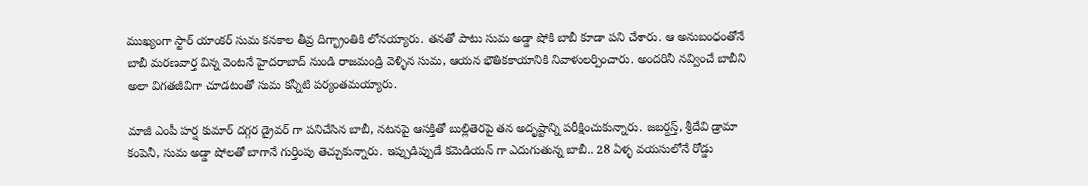ముఖ్యంగా స్టార్ యాంకర్ సుమ కనకాల తీవ్ర దిగ్భ్రాంతికి లోనయ్యారు. తనతో పాటు సుమ అడ్డా షోకి బాబీ కూడా పని చేశారు. ఆ అనుబంధంతోనే బాబీ మరణవార్త విన్న వెంటనే హైదరాబాద్ నుండి రాజమండ్రి వెళ్ళిన సుమ, ఆయన భౌతికకాయానికి నివాళులర్పించారు. అందరినీ నవ్వించే బాబీని అలా విగతజీవిగా చూడటంతో సుమ కన్నీటి పర్యంతమయ్యారు.

మాజీ ఎంపీ హర్ష కుమార్ దగ్గర డ్రైవర్ గా పనిచేసిన బాబీ, నటనపై ఆసక్తితో బుల్లితెరపై తన అదృష్టాన్ని పరీక్షించుకున్నారు. జబర్దస్త్, శ్రీదేవి డ్రామా కంపెనీ, సుమ అడ్డా షోలతో బాగానే గుర్తింపు తెచ్చుకున్నారు. ఇప్పుడిప్పుడే కమెడియన్ గా ఎదుగుతున్న బాబీ.. 28 ఏళ్ళ వయసులోనే రోడ్డు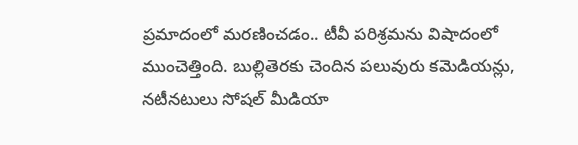ప్రమాదంలో మరణించడం.. టీవీ పరిశ్రమను విషాదంలో ముంచెత్తింది. బుల్లితెరకు చెందిన పలువురు కమెడియన్లు, నటీనటులు సోషల్ మీడియా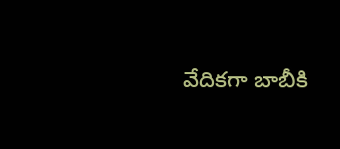వేదికగా బాబీకి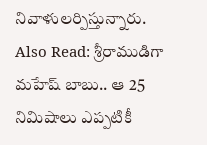నివాళులర్పిస్తున్నారు.
Also Read: శ్రీరాముడిగా మహేష్ బాబు.. ఆ 25 నిమిషాలు ఎప్పటికీ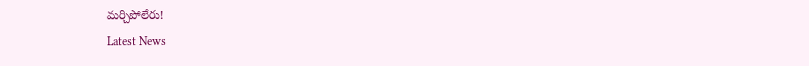మర్చిపోలేరు!
Latest News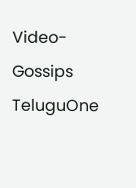Video-Gossips
TeluguOne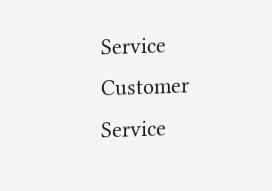Service
Customer Service